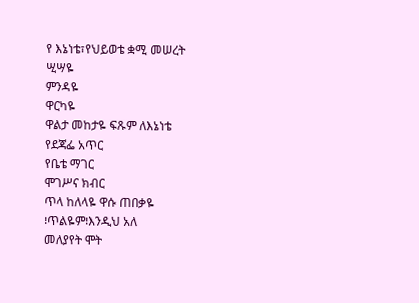የ እኔነቴ፣የህይወቴ ቋሚ መሠረት
ሢሣዬ
ምንዳዬ
ዋርካዬ
ዋልታ መከታዬ ፍጹም ለእኔነቴ
የደጃፌ አጥር
የቤቴ ማገር
ሞገሥና ክብር
ጥላ ከለላዬ ዋሱ ጠበቃዬ
፧ጥልዬም፧እንዲህ አለ
መለያየት ሞት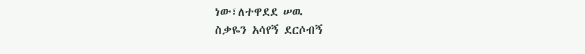ነው፣ለተዋደደ ሠዉ
ስቃዬን አሳየኝ ደርሶብኝ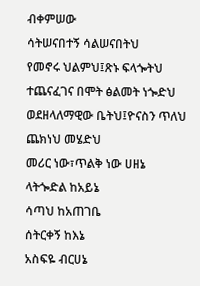ብቀምሠው
ሳትሠናበተኝ ሳልሠናበትህ
የመኖሩ ህልምህ፤ጽኑ ፍላጐትህ
ተጨናፈገና በሞት ፅልመት ነጐድህ
ወደዘላለማዊው ቤትህ፤ዮናስን ጥለህ ጨክነህ መሄድህ
መሪር ነው፣ጥልቅ ነው ሀዘኔ
ላትጐድል ከአይኔ
ሳጣህ ከአጠገቤ
ሰትርቀኝ ከእኔ
አስፍዬ ብርሀኔ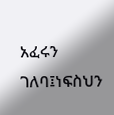አፈሩን ገለባ፤ነፍስህን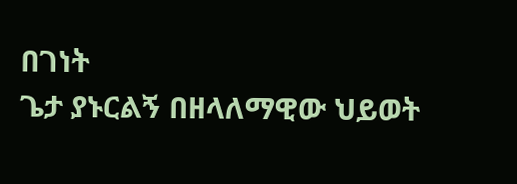በገነት
ጌታ ያኑርልኝ በዘላለማዊው ህይወት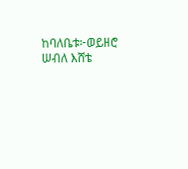ከባለቤቱ፦ወይዘሮ ሠብለ እሸቴ